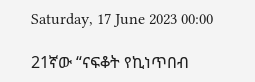Saturday, 17 June 2023 00:00

21ኛው “ናፍቆት የኪነጥበብ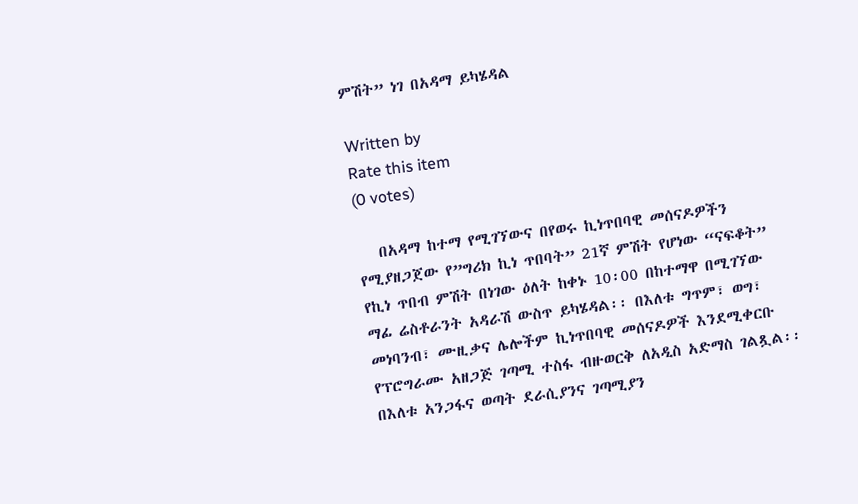ምሽት” ነገ በአዳማ ይካሄዳል

Written by
Rate this item
(0 votes)

   በአዳማ ከተማ የሚገኘውና በየወሩ ኪነጥበባዊ መሰናዶዎችን የሚያዘጋጀው የ”ግሪክ ኪነ ጥበባት” 21ኛ ምሽት የሆነው “ናፍቆት” የኪነ ጥበብ ምሽት በነገው ዕለት ከቀኑ 10፡00 በከተማዋ በሚገኘው ማፊ ሬስቶራንት አዳራሽ ውስጥ ይካሄዳል፡፡ በእለቱ ግጥም፣ ወግ፣ መነባንብ፣ ሙዚቃና ሌሎችም ኪነጥበባዊ መሰናዶዎች እንደሚቀርቡ የፕሮግራሙ አዘጋጅ ገጣሚ ተስፋ ብዙወርቅ ለአዲስ አድማስ ገልጿል፡፡ በእለቱ አንጋፋና ወጣት ደራሲያንና ገጣሚያን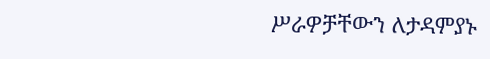ሥራዎቻቸውን ለታዳምያኑ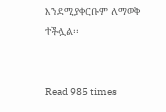እንደሚያቀርቡም ለማወቅ ተችሏል፡፡


Read 985 times